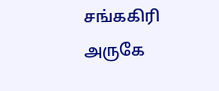சங்ககிரி அருகே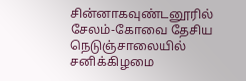சின்னாகவுண்டனூரில் சேலம்-கோவை தேசிய நெடுஞ்சாலையில் சனிக்கிழமை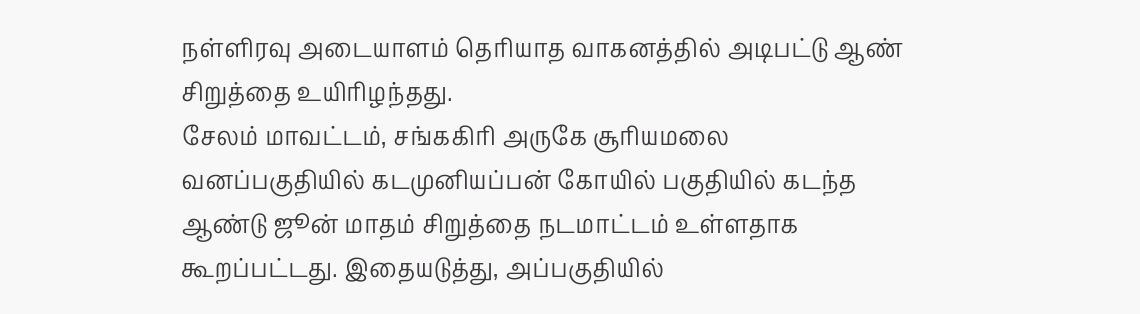நள்ளிரவு அடையாளம் தெரியாத வாகனத்தில் அடிபட்டு ஆண் சிறுத்தை உயிரிழந்தது.
சேலம் மாவட்டம், சங்ககிரி அருகே சூரியமலை வனப்பகுதியில் கடமுனியப்பன் கோயில் பகுதியில் கடந்த ஆண்டு ஜூன் மாதம் சிறுத்தை நடமாட்டம் உள்ளதாக கூறப்பட்டது. இதையடுத்து, அப்பகுதியில்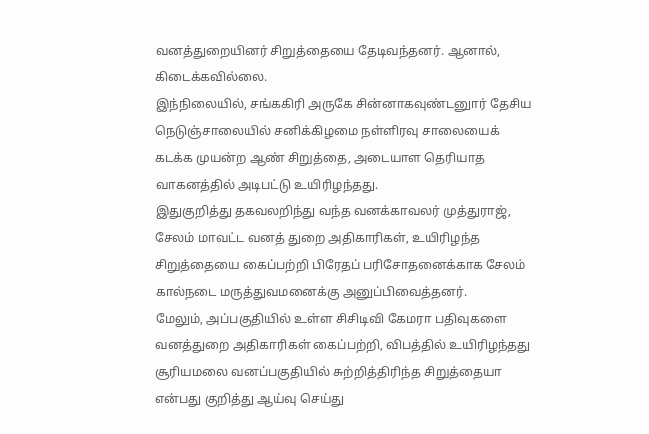வனத்துறையினர் சிறுத்தையை தேடிவந்தனர். ஆனால், கிடைக்கவில்லை.
இந்நிலையில், சங்ககிரி அருகே சின்னாகவுண்டனுார் தேசிய நெடுஞ்சாலையில் சனிக்கிழமை நள்ளிரவு சாலையைக் கடக்க முயன்ற ஆண் சிறுத்தை, அடையாள தெரியாத வாகனத்தில் அடிபட்டு உயிரிழந்தது.
இதுகுறித்து தகவலறிந்து வந்த வனக்காவலர் முத்துராஜ், சேலம் மாவட்ட வனத் துறை அதிகாரிகள், உயிரிழந்த சிறுத்தையை கைப்பற்றி பிரேதப் பரிசோதனைக்காக சேலம் கால்நடை மருத்துவமனைக்கு அனுப்பிவைத்தனர்.
மேலும், அப்பகுதியில் உள்ள சிசிடிவி கேமரா பதிவுகளை வனத்துறை அதிகாரிகள் கைப்பற்றி, விபத்தில் உயிரிழந்தது சூரியமலை வனப்பகுதியில் சுற்றித்திரிந்த சிறுத்தையா என்பது குறித்து ஆய்வு செய்து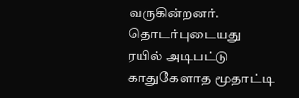வருகின்றனர்.
தொடர்புடையது
ரயில் அடிபட்டு காதுகேளாத மூதாட்டி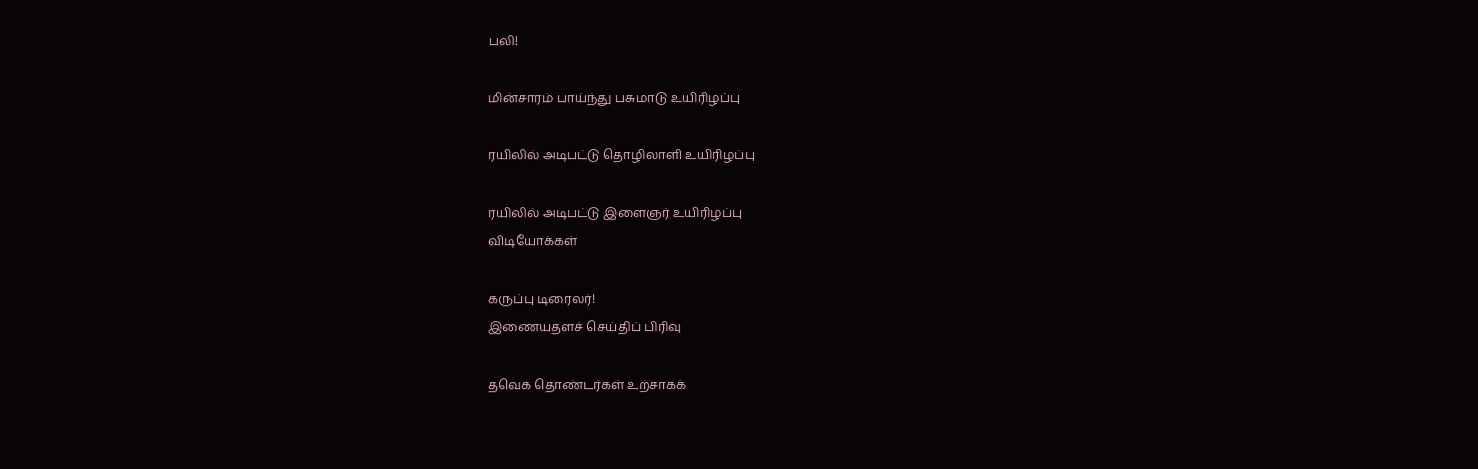பலி!

மின்சாரம் பாய்ந்து பசுமாடு உயிரிழப்பு

ரயிலில் அடிபட்டு தொழிலாளி உயிரிழப்பு

ரயிலில் அடிபட்டு இளைஞர் உயிரிழப்பு
விடியோக்கள்

கருப்பு டிரைலர்!
இணையதளச் செய்திப் பிரிவு

தவெக தொண்டர்கள் உற்சாகக்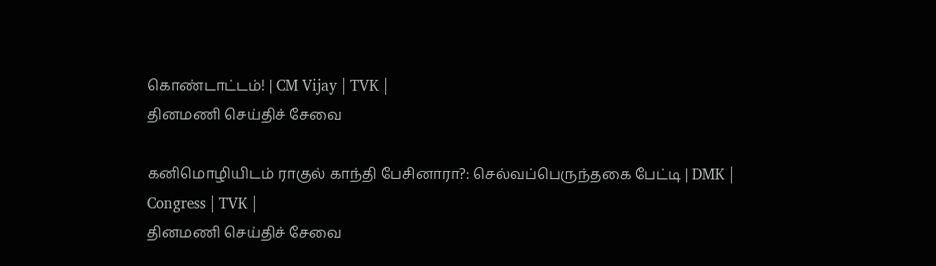கொண்டாட்டம்! | CM Vijay | TVK |
தினமணி செய்திச் சேவை

கனிமொழியிடம் ராகுல் காந்தி பேசினாரா?: செல்வப்பெருந்தகை பேட்டி | DMK | Congress | TVK |
தினமணி செய்திச் சேவை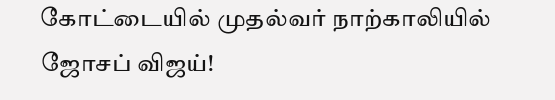கோட்டையில் முதல்வர் நாற்காலியில் ஜோசப் விஜய்!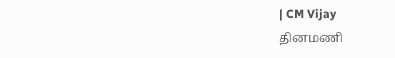| CM Vijay
தினமணி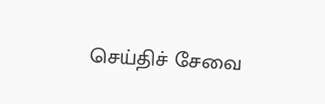செய்திச் சேவை